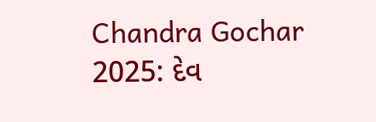Chandra Gochar 2025: દેવ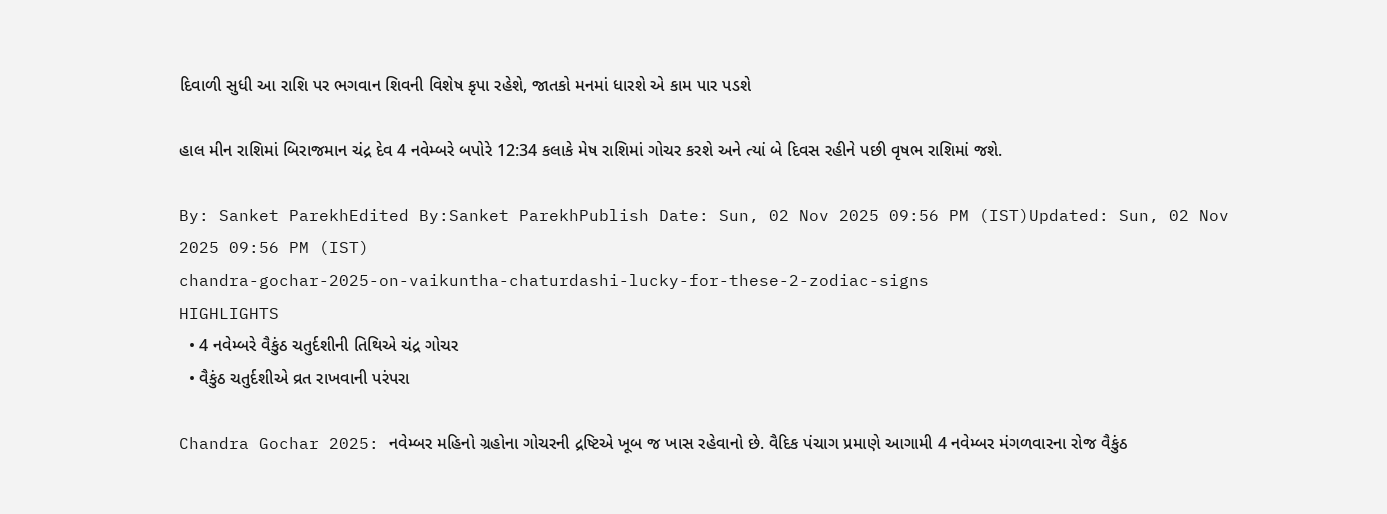દિવાળી સુધી આ રાશિ પર ભગવાન શિવની વિશેષ કૃપા રહેશે, જાતકો મનમાં ધારશે એ કામ પાર પડશે

હાલ મીન રાશિમાં બિરાજમાન ચંદ્ર દેવ 4 નવેમ્બરે બપોરે 12:34 કલાકે મેષ રાશિમાં ગોચર કરશે અને ત્યાં બે દિવસ રહીને પછી વૃષભ રાશિમાં જશે.

By: Sanket ParekhEdited By:Sanket ParekhPublish Date: Sun, 02 Nov 2025 09:56 PM (IST)Updated: Sun, 02 Nov 2025 09:56 PM (IST)
chandra-gochar-2025-on-vaikuntha-chaturdashi-lucky-for-these-2-zodiac-signs
HIGHLIGHTS
  • 4 નવેમ્બરે વૈકુંઠ ચતુર્દશીની તિથિએ ચંદ્ર ગોચર
  • વૈકુંઠ ચતુર્દશીએ વ્રત રાખવાની પરંપરા

Chandra Gochar 2025: નવેમ્બર મહિનો ગ્રહોના ગોચરની દ્રષ્ટિએ ખૂબ જ ખાસ રહેવાનો છે. વૈદિક પંચાગ પ્રમાણે આગામી 4 નવેમ્બર મંગળવારના રોજ વૈકુંઠ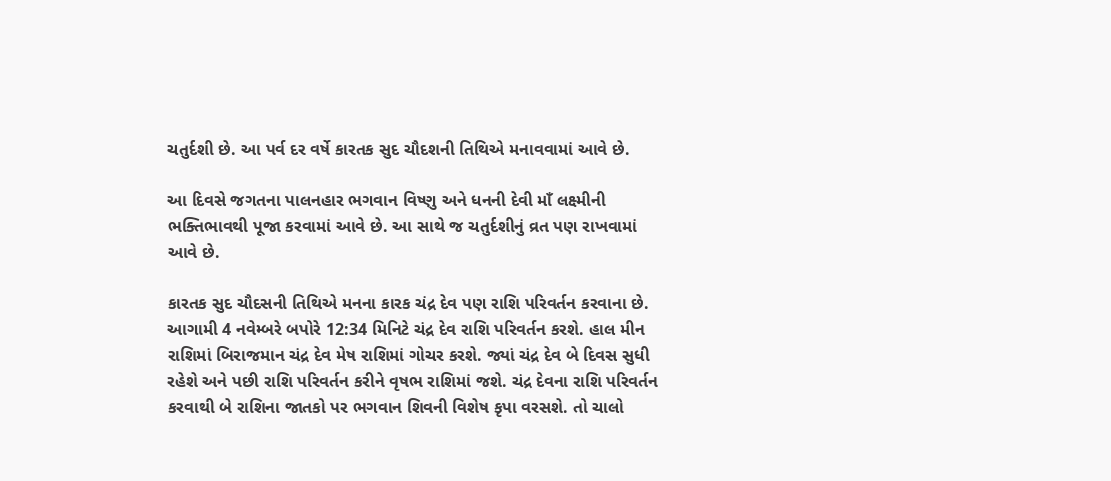ચતુર્દશી છે. આ પર્વ દર વર્ષે કારતક સુદ ચૌદશની તિથિએ મનાવવામાં આવે છે.

આ દિવસે જગતના પાલનહાર ભગવાન વિષ્ણુ અને ધનની દેવી માઁ લક્ષ્મીની ભક્તિભાવથી પૂજા કરવામાં આવે છે. આ સાથે જ ચતુર્દશીનું વ્રત પણ રાખવામાં આવે છે.

કારતક સુદ ચૌદસની તિથિએ મનના કારક ચંદ્ર દેવ પણ રાશિ પરિવર્તન કરવાના છે. આગામી 4 નવેમ્બરે બપોરે 12:34 મિનિટે ચંદ્ર દેવ રાશિ પરિવર્તન કરશે. હાલ મીન રાશિમાં બિરાજમાન ચંદ્ર દેવ મેષ રાશિમાં ગોચર કરશે. જ્યાં ચંદ્ર દેવ બે દિવસ સુધી રહેશે અને પછી રાશિ પરિવર્તન કરીને વૃષભ રાશિમાં જશે. ચંદ્ર દેવના રાશિ પરિવર્તન કરવાથી બે રાશિના જાતકો પર ભગવાન શિવની વિશેષ કૃપા વરસશે. તો ચાલો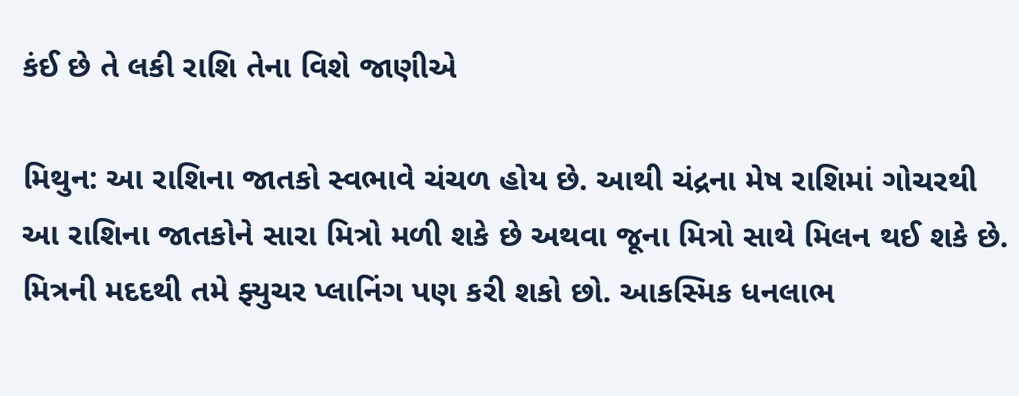કંઈ છે તે લકી રાશિ તેના વિશે જાણીએ

મિથુન: આ રાશિના જાતકો સ્વભાવે ચંચળ હોય છે. આથી ચંદ્રના મેષ રાશિમાં ગોચરથી આ રાશિના જાતકોને સારા મિત્રો મળી શકે છે અથવા જૂના મિત્રો સાથે મિલન થઈ શકે છે. મિત્રની મદદથી તમે ફ્યુચર પ્લાનિંગ પણ કરી શકો છો. આકસ્મિક ધનલાભ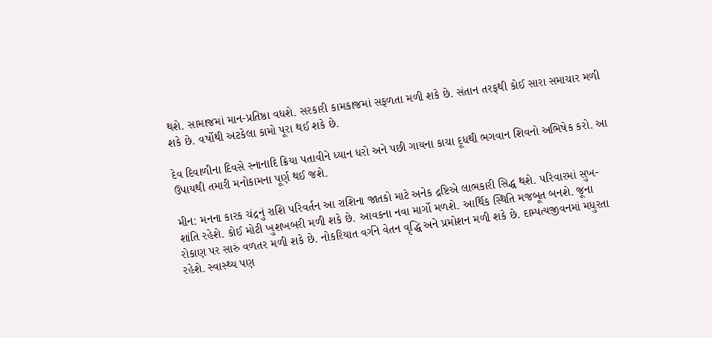થશે. સામાજમાં માન-પ્રતિષ્ઠા વધશે. સરકારી કામકાજમાં સફળતા મળી શકે છે. સંતાન તરફથી કોઈ સારા સમાચાર મળી શકે છે. વર્ષોથી અટકેલા કામો પૂરા થઈ શકે છે.

દેવ દિવાળીના દિવસે સ્નાનાદિ ક્રિયા પતાવીને ધ્યાન ધરો અને પછી ગાયના કાચા દૂધથી ભગવાન શિવનો અભિષેક કરો. આ ઉપાયથી તમારી મનોકામના પૂર્ણ થઈ જશે.

મીન: મનના કારક ચંદ્રનું રાશિ પરિવર્તન આ રાશિના જાતકો માટે અનેક દ્રષ્ટિએ લાભકારી સિદ્ધ થશે. પરિવારમાં સુખ-શાંતિ રહેશે. કોઈ મોટી ખુશખબરી મળી શકે છે. આવકના નવા માર્ગો મળશે. આર્થિક સ્થિતિ મજબૂત બનશે. જૂના રોકાણ પર સારું વળતર મળી શકે છે. નોકરિયાત વર્ગને વેતન વૃદ્ધિ અને પ્રમોશન મળી શકે છે. દામ્પત્યજીવનમાં મધુરતા રહેશે. સ્વાસ્થ્ય પણ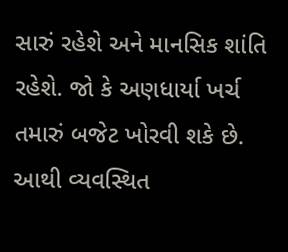સારું રહેશે અને માનસિક શાંતિ રહેશે. જો કે અણધાર્યા ખર્ચ તમારું બજેટ ખોરવી શકે છે. આથી વ્યવસ્થિત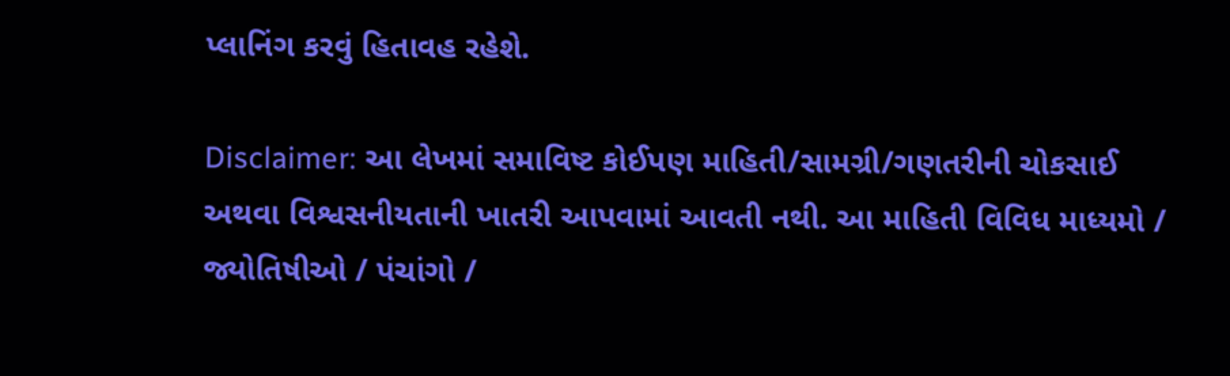પ્લાનિંગ કરવું હિતાવહ રહેશે.

Disclaimer: આ લેખમાં સમાવિષ્ટ કોઈપણ માહિતી/સામગ્રી/ગણતરીની ચોકસાઈ અથવા વિશ્વસનીયતાની ખાતરી આપવામાં આવતી નથી. આ માહિતી વિવિધ માધ્યમો / જ્યોતિષીઓ / પંચાંગો /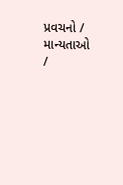પ્રવચનો / માન્યતાઓ /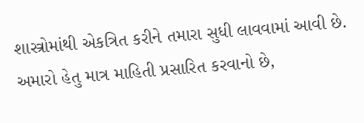શાસ્ત્રોમાંથી એકત્રિત કરીને તમારા સુધી લાવવામાં આવી છે. અમારો હેતુ માત્ર માહિતી પ્રસારિત કરવાનો છે,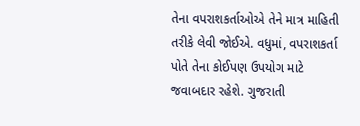તેના વપરાશકર્તાઓએ તેને માત્ર માહિતી તરીકે લેવી જોઈએ. વધુમાં, વપરાશકર્તા પોતે તેના કોઈપણ ઉપયોગ માટે જવાબદાર રહેશે. ગુજરાતી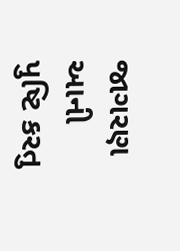જાગરણ આની પુષ્ટિ કરતુ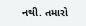નથી. તમારો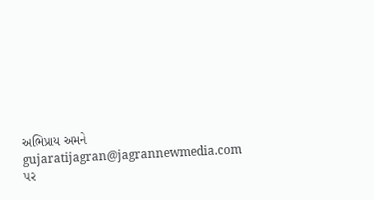અભિપ્રાય અમને gujaratijagran@jagrannewmedia.com પર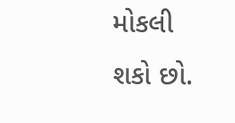મોકલી શકો છો.